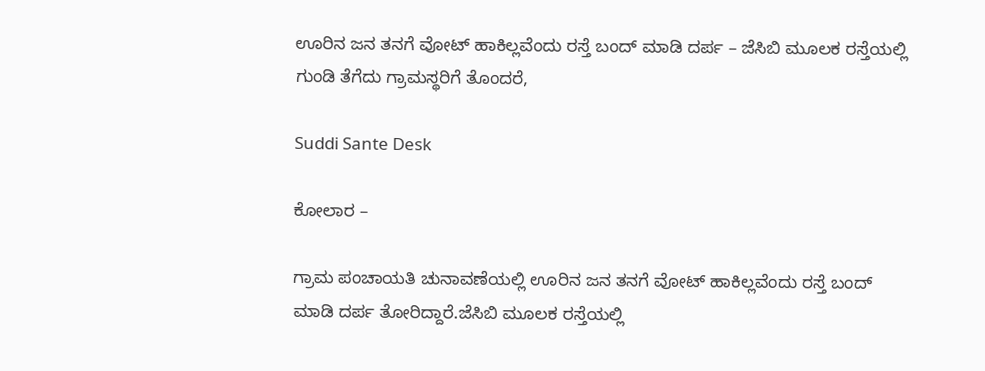ಊರಿನ ಜನ ತನಗೆ ವೋಟ್ ಹಾಕಿಲ್ಲವೆಂದು ರಸ್ತೆ ಬಂದ್ ಮಾಡಿ ದರ್ಪ – ಜೆಸಿಬಿ ಮೂಲಕ ರಸ್ತೆಯಲ್ಲಿ ಗುಂಡಿ ತೆಗೆದು ಗ್ರಾಮಸ್ಥರಿಗೆ ತೊಂದರೆ,

Suddi Sante Desk

ಕೋಲಾರ –

ಗ್ರಾಮ ಪಂಚಾಯತಿ ಚುನಾವಣೆಯಲ್ಲಿ ಊರಿನ ಜನ ತನಗೆ ವೋಟ್ ಹಾಕಿಲ್ಲವೆಂದು ರಸ್ತೆ ಬಂದ್ ಮಾಡಿ ದರ್ಪ ತೋರಿದ್ದಾರೆ‌.ಜೆಸಿಬಿ ಮೂಲಕ ರಸ್ತೆಯಲ್ಲಿ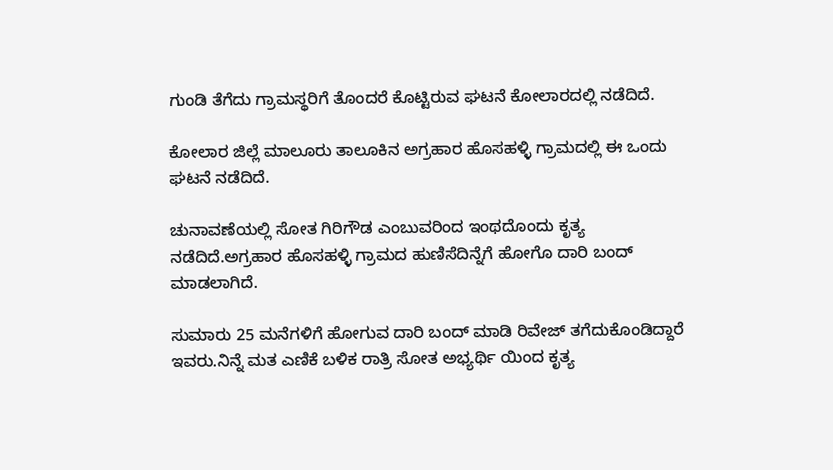ಗುಂಡಿ ತೆಗೆದು ಗ್ರಾಮಸ್ಥರಿಗೆ ತೊಂದರೆ ಕೊಟ್ಟಿರುವ ಘಟನೆ ಕೋಲಾರದಲ್ಲಿ ನಡೆದಿದೆ.

ಕೋಲಾರ ಜಿಲ್ಲೆ ಮಾಲೂರು ತಾಲೂಕಿನ ಅಗ್ರಹಾರ ಹೊಸಹಳ್ಳಿ ಗ್ರಾಮದಲ್ಲಿ ಈ ಒಂದು ಘಟನೆ ನಡೆದಿದೆ.

ಚುನಾವಣೆಯಲ್ಲಿ ಸೋತ ಗಿರಿಗೌಡ ಎಂಬುವರಿಂದ ಇಂಥದೊಂದು ಕೃತ್ಯ ನಡೆದಿದೆ.ಅಗ್ರಹಾರ ಹೊಸಹಳ್ಳಿ ಗ್ರಾಮದ ಹುಣಿಸೆದಿನ್ನೆಗೆ ಹೋಗೊ ದಾರಿ ಬಂದ್ ಮಾಡಲಾಗಿದೆ.

ಸುಮಾರು 25 ಮನೆಗಳಿಗೆ ಹೋಗುವ ದಾರಿ ಬಂದ್ ಮಾಡಿ ರಿವೇಜ್ ತಗೆದುಕೊಂಡಿದ್ದಾರೆ ಇವರು.ನಿನ್ನೆ ಮತ ಎಣಿಕೆ ಬಳಿಕ ರಾತ್ರಿ ಸೋತ ಅಭ್ಯರ್ಥಿ ಯಿಂದ ಕೃತ್ಯ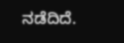ನಡೆದಿದೆ.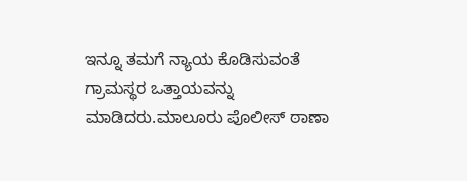ಇನ್ನೂ ತಮಗೆ ನ್ಯಾಯ ಕೊಡಿಸುವಂತೆ ಗ್ರಾಮಸ್ಥರ ಒತ್ತಾಯವನ್ನು ಮಾಡಿದರು.ಮಾಲೂರು ಪೊಲೀಸ್ ಠಾಣಾ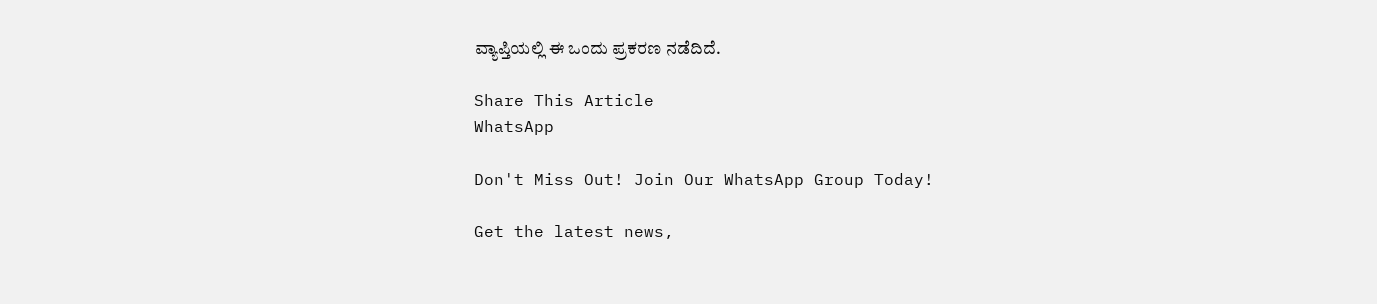ವ್ಯಾಪ್ತಿಯಲ್ಲಿ ಈ ಒಂದು ಪ್ರಕರಣ ನಡೆದಿದೆ‌.

Share This Article
WhatsApp

Don't Miss Out! Join Our WhatsApp Group Today!

Get the latest news,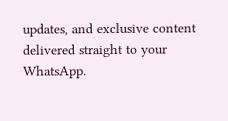updates, and exclusive content delivered straight to your WhatsApp.